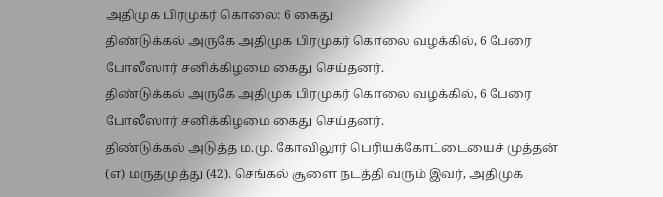அதிமுக பிரமுகர் கொலை: 6 கைது
திண்டுக்கல் அருகே அதிமுக பிரமுகர் கொலை வழக்கில், 6 பேரை போலீஸார் சனிக்கிழமை கைது செய்தனர்.
திண்டுக்கல் அருகே அதிமுக பிரமுகர் கொலை வழக்கில், 6 பேரை போலீஸார் சனிக்கிழமை கைது செய்தனர்.
திண்டுக்கல் அடுத்த ம.மு. கோவிலூர் பெரியக்கோட்டையைச் முத்தன் (எ) மருதமுத்து (42). செங்கல் சூளை நடத்தி வரும் இவர், அதிமுக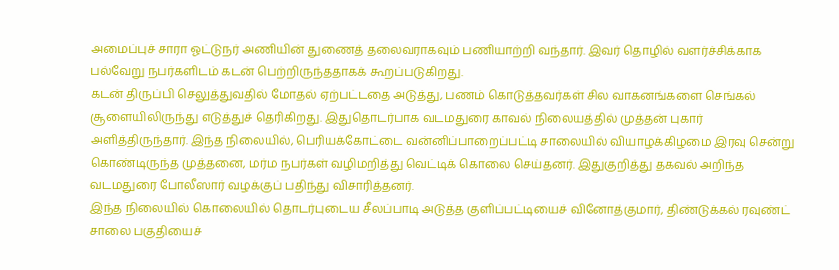அமைப்புச் சாரா ஓட்டுநர் அணியின் துணைத் தலைவராகவும் பணியாற்றி வந்தார். இவர் தொழில் வளர்ச்சிக்காக பல்வேறு நபர்களிடம் கடன் பெற்றிருந்ததாகக் கூறப்படுகிறது.
கடன் திருப்பி செலுத்துவதில் மோதல் ஏற்பட்டதை அடுத்து, பணம் கொடுத்தவர்கள் சில வாகனங்களை செங்கல் சூளையிலிருந்து எடுத்துச் தெரிகிறது. இதுதொடர்பாக வடமதுரை காவல் நிலையத்தில் முத்தன் புகார் அளித்திருந்தார். இந்த நிலையில், பெரியக்கோட்டை வன்னிப்பாறைப்பட்டி சாலையில் வியாழக்கிழமை இரவு சென்று கொண்டிருந்த முத்தனை, மர்ம நபர்கள் வழிமறித்து வெட்டிக் கொலை செய்தனர். இதுகுறித்து தகவல் அறிந்த வடமதுரை போலீஸார் வழக்குப் பதிந்து விசாரித்தனர்.
இந்த நிலையில் கொலையில் தொடர்புடைய சீலப்பாடி அடுத்த குளிப்பட்டியைச் வினோத்குமார், திண்டுக்கல் ரவுண்ட் சாலை பகுதியைச்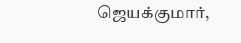ஜெயக்குமார்,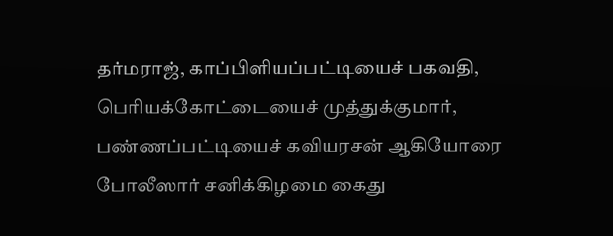தர்மராஜ், காப்பிளியப்பட்டியைச் பகவதி, பெரியக்கோட்டையைச் முத்துக்குமார், பண்ணப்பட்டியைச் கவியரசன் ஆகியோரை போலீஸார் சனிக்கிழமை கைது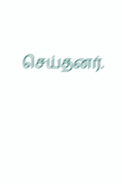செய்தனர்.